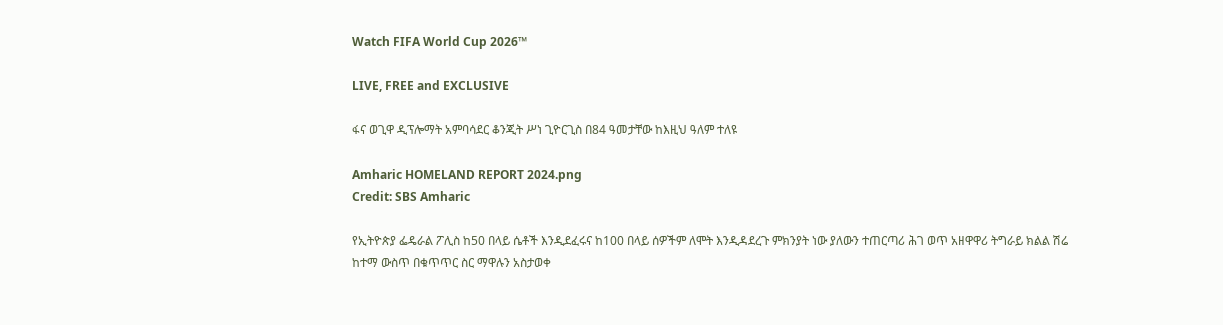Watch FIFA World Cup 2026™

LIVE, FREE and EXCLUSIVE

ፋና ወጊዋ ዲፕሎማት አምባሳደር ቆንጂት ሥነ ጊዮርጊስ በ84 ዓመታቸው ከእዚህ ዓለም ተለዩ

Amharic HOMELAND REPORT 2024.png
Credit: SBS Amharic

የኢትዮጵያ ፌዴራል ፖሊስ ከ50 በላይ ሴቶች እንዲደፈሩና ከ100 በላይ ሰዎችም ለሞት እንዲዳደረጉ ምክንያት ነው ያለውን ተጠርጣሪ ሕገ ወጥ አዘዋዋሪ ትግራይ ክልል ሽሬ ከተማ ውስጥ በቁጥጥር ስር ማዋሉን አስታወቀ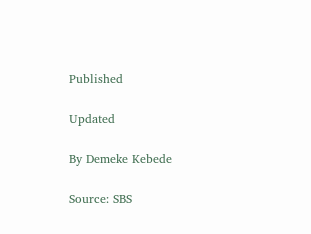Published

Updated

By Demeke Kebede

Source: SBS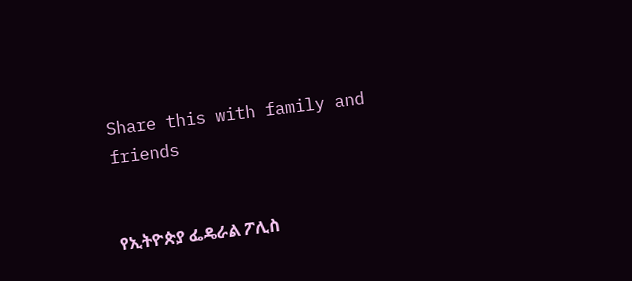Share this with family and friends


የኢትዮጵያ ፌዴራል ፖሊስ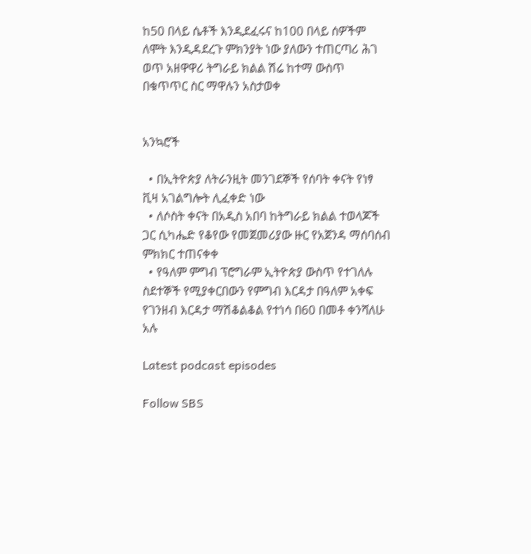ከ50 በላይ ሴቶች እንዲደፈሩና ከ100 በላይ ሰዎችም ለሞት እንዲዳደረጉ ምክንያት ነው ያለውን ተጠርጣሪ ሕገ ወጥ አዘዋዋሪ ትግራይ ክልል ሽሬ ከተማ ውስጥ በቁጥጥር ስር ማዋሉን አስታወቀ


አንኳሮች

  • በኢትዮጵያ ለትራንዚት መንገደኞች የሰባት ቀናት የነፃ ቪዛ አገልግሎት ሊፈቀድ ነው
  • ለሶስት ቀናት በአዲስ አበባ ከትግራይ ክልል ተወላጆች ጋር ሲካሔድ የቆየው የመጀመሪያው ዙር የአጀንዳ ማሰባሰብ ምክክር ተጠናቀቀ
  • የዓለም ምግብ ፕሮግራም ኢትዮጵያ ውስጥ የተገለሉ ስደተኞች የሚያቀርበውን የምግብ እርዳታ በዓለም አቀፍ የገንዘብ እርዳታ ማሽቆልቆል የተነሳ በ60 በመቶ ቀንሻለሁ አሉ

Latest podcast episodes

Follow SBS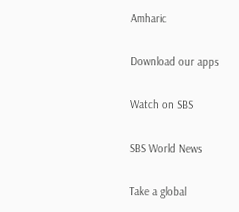Amharic

Download our apps

Watch on SBS

SBS World News

Take a global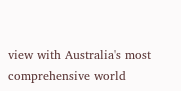view with Australia's most comprehensive world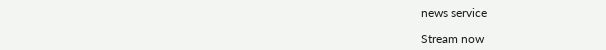news service

Stream now